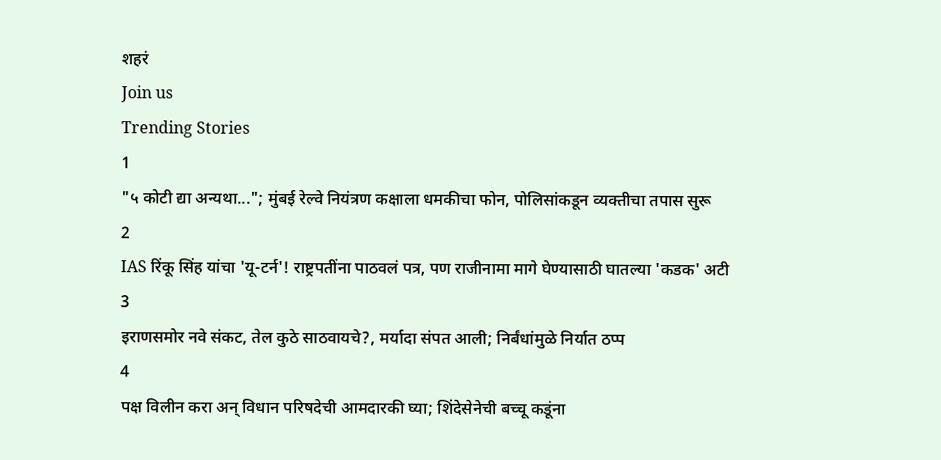शहरं
Join us
Trending Stories
1
"५ कोटी द्या अन्यथा..."; मुंबई रेल्वे नियंत्रण कक्षाला धमकीचा फोन, पोलिसांकडून व्यक्तीचा तपास सुरू
2
IAS रिंकू सिंह यांचा 'यू-टर्न'! राष्ट्रपतींना पाठवलं पत्र, पण राजीनामा मागे घेण्यासाठी घातल्या 'कडक' अटी
3
इराणसमोर नवे संकट, तेल कुठे साठवायचे?, मर्यादा संपत आली; निर्बंधांमुळे निर्यात ठप्प
4
पक्ष विलीन करा अन् विधान परिषदेची आमदारकी घ्या; शिंदेसेनेची बच्चू कडूंना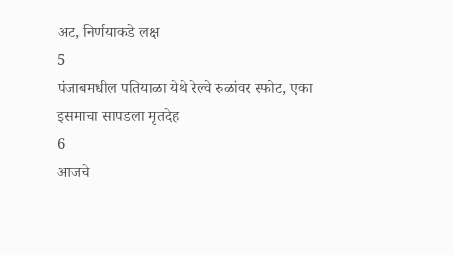अट, निर्णयाकडे लक्ष
5
पंजाबमधील पतियाळा येथे रेल्वे रुळांवर स्फोट, एका इसमाचा सापडला मृतदेह
6
आजचे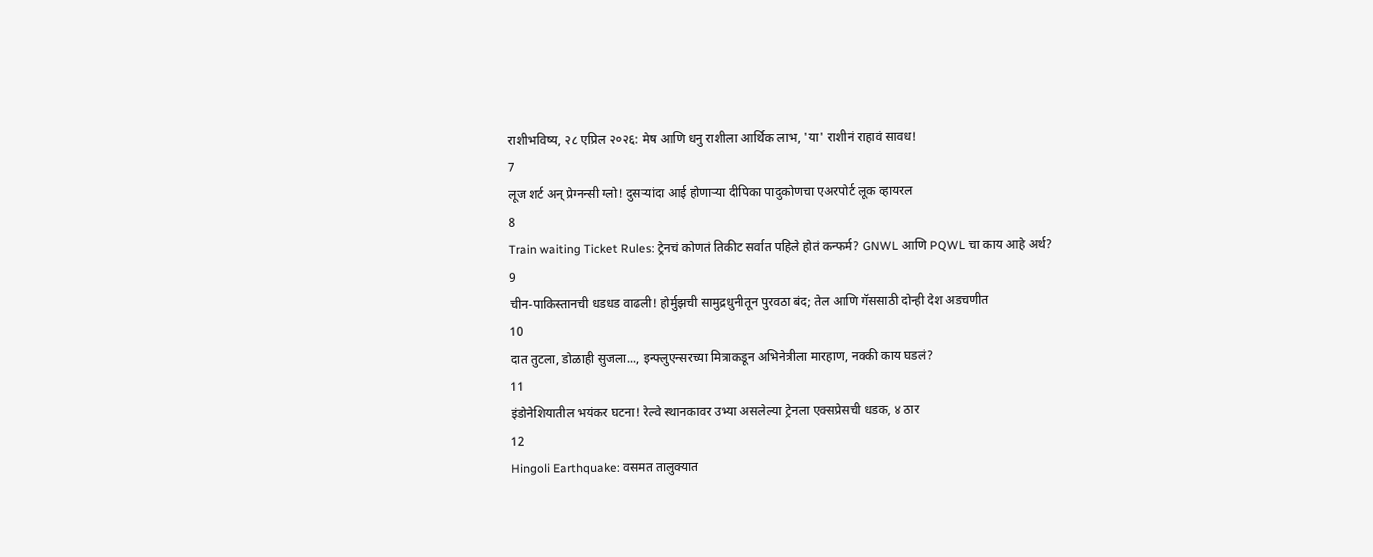राशीभविष्य, २८ एप्रिल २०२६: मेष आणि धनु राशीला आर्थिक लाभ, 'या' राशीनं राहावं सावध!
7
लूज शर्ट अन् प्रेग्नन्सी ग्लो! दुसऱ्यांदा आई होणाऱ्या दीपिका पादुकोणचा एअरपोर्ट लूक व्हायरल
8
Train waiting Ticket Rules: ट्रेनचं कोणतं तिकीट सर्वात पहिले होतं कन्फर्म? GNWL आणि PQWL चा काय आहे अर्थ?
9
चीन-पाकिस्तानची धडधड वाढली! होर्मुझची सामुद्रधुनीतून पुरवठा बंद; तेल आणि गॅससाठी दोन्ही देश अडचणीत
10
दात तुटला, डोळाही सुजला..., इन्फ्लुएन्सरच्या मित्राकडून अभिनेत्रीला मारहाण, नक्की काय घडलं?
11
इंडोनेशियातील भयंकर घटना! रेल्वे स्थानकावर उभ्या असलेल्या ट्रेनला एक्सप्रेसची धडक, ४ ठार
12
Hingoli Earthquake: वसमत तालुक्यात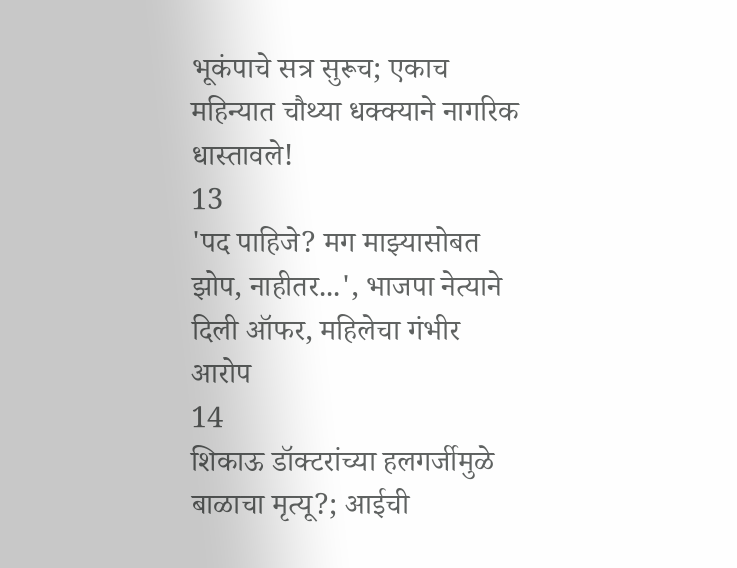भूकंपाचे सत्र सुरूच; एकाच महिन्यात चौथ्या धक्क्याने नागरिक धास्तावले!
13
'पद पाहिजे? मग माझ्यासोबत झोप, नाहीतर...', भाजपा नेत्याने दिली ऑफर, महिलेचा गंभीर आरोप
14
शिकाऊ डॉक्टरांच्या हलगर्जीमुळे बाळाचा मृत्यू?; आईची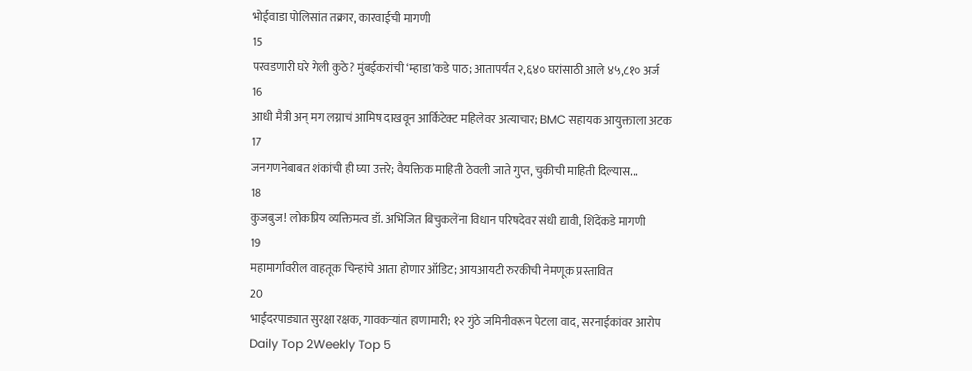भोईवाडा पोलिसांत तक्रार, कारवाईची मागणी
15
परवडणारी घरे गेली कुठे? मुंबईकरांची ‘म्हाडा’कडे पाठ; आतापर्यंत २,६४० घरांसाठी आले ४५,८१० अर्ज
16
आधी मैत्री अन् मग लग्नाचं आमिष दाखवून आर्किटेक्ट महिलेवर अत्याचार; BMC सहायक आयुक्ताला अटक
17
जनगणनेबाबत शंकांची ही घ्या उत्तरे; वैयक्तिक माहिती ठेवली जाते गुप्त, चुकीची माहिती दिल्यास...
18
कुजबुज! लोकप्रिय व्यक्तिमत्व डॉ. अभिजित बिचुकलेंना विधान परिषदेवर संधी द्यावी, शिंदेंकडे मागणी
19
महामार्गांवरील वाहतूक चिन्हांचे आता होणार ऑडिट; आयआयटी रुरकीची नेमणूक प्रस्तावित
20
भाईंदरपाड्यात सुरक्षा रक्षक, गावकऱ्यांत हाणामारी; १२ गुंठे जमिनीवरून पेटला वाद, सरनाईकांवर आरोप
Daily Top 2Weekly Top 5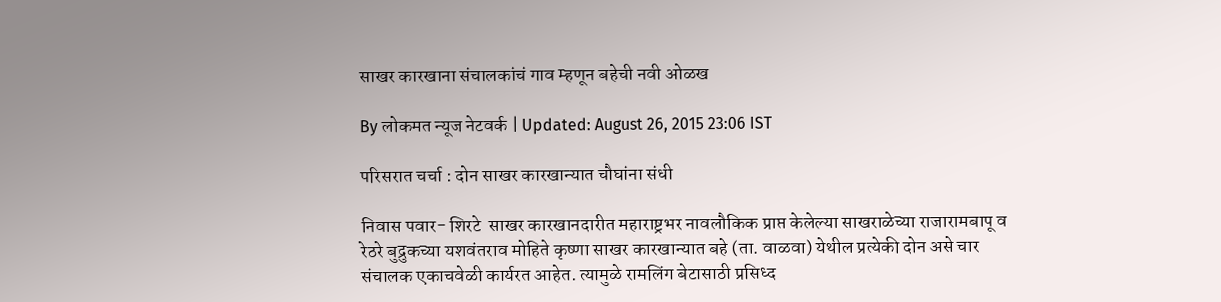साखर कारखाना संचालकांचं गाव म्हणून बहेची नवी ओळख

By लोकमत न्यूज नेटवर्क | Updated: August 26, 2015 23:06 IST

परिसरात चर्चा : दोन साखर कारखान्यात चौघांना संधी

निवास पवार- शिरटे  साखर कारखानदारीत महाराष्ट्रभर नावलौकिक प्राप्त केलेल्या साखराळेच्या राजारामबापू व रेठरे बुद्रुकच्या यशवंतराव मोहिते कृष्णा साखर कारखान्यात बहे (ता. वाळवा) येथील प्रत्येकी दोन असे चार संचालक एकाचवेळी कार्यरत आहेत. त्यामुळे रामलिंग बेटासाठी प्रसिध्द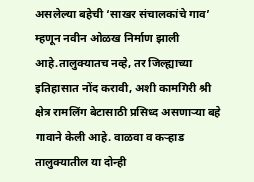असलेल्या बहेची ‘साखर संचालकांचे गाव’ म्हणून नवीन ओळख निर्माण झाली आहे.तालुक्यातच नव्हे, तर जिल्ह्याच्या इतिहासात नोंद करावी, अशी कामगिरी श्री क्षेत्र रामलिंग बेटासाठी प्रसिध्द असणाऱ्या बहे गावाने केली आहे. वाळवा व कऱ्हाड तालुक्यातील या दोन्ही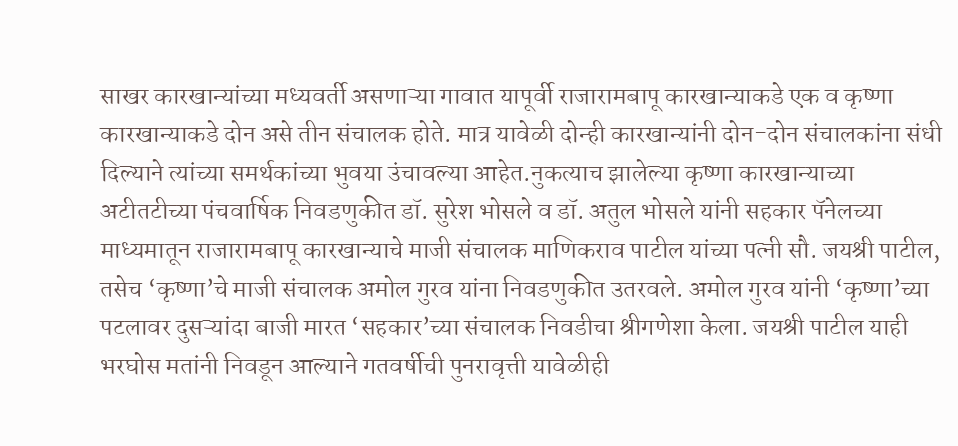साखर कारखान्यांच्या मध्यवर्ती असणाऱ्या गावात यापूर्वी राजारामबापू कारखान्याकडे एक व कृष्णा कारखान्याकडे दोन असे तीन संचालक होते. मात्र यावेळी दोन्ही कारखान्यांनी दोन-दोन संचालकांना संधी दिल्याने त्यांच्या समर्थकांच्या भुवया उंचावल्या आहेत.नुकत्याच झालेल्या कृष्णा कारखान्याच्या अटीतटीच्या पंचवार्षिक निवडणुकीत डॉ. सुरेश भोसले व डॉ. अतुल भोसले यांनी सहकार पॅनेलच्या माध्यमातून राजारामबापू कारखान्याचे माजी संचालक माणिकराव पाटील यांच्या पत्नी सौ. जयश्री पाटील, तसेच ‘कृष्णा’चे माजी संचालक अमोल गुरव यांना निवडणुकीत उतरवले. अमोल गुरव यांनी ‘कृष्णा’च्या पटलावर दुसऱ्यांदा बाजी मारत ‘सहकार’च्या संचालक निवडीचा श्रीगणेशा केला. जयश्री पाटील याही भरघोस मतांनी निवडून आल्याने गतवर्षीची पुनरावृत्ती यावेळीही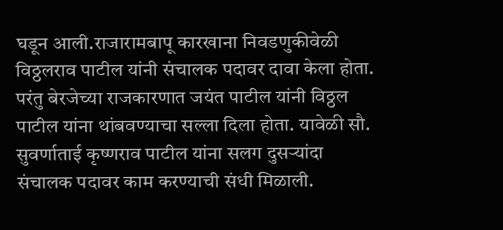घडून आली.राजारामबापू कारखाना निवडणुकीवेळी विठ्ठलराव पाटील यांनी संचालक पदावर दावा केला होता. परंतु बेरजेच्या राजकारणात जयंत पाटील यांनी विठ्ठल पाटील यांना थांबवण्याचा सल्ला दिला होता. यावेळी सौ. सुवर्णाताई कृष्णराव पाटील यांना सलग दुसऱ्यांदा संचालक पदावर काम करण्याची संधी मिळाली.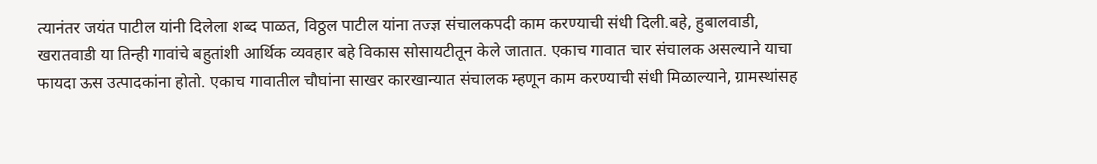त्यानंतर जयंत पाटील यांनी दिलेला शब्द पाळत, विठ्ठल पाटील यांना तज्ज्ञ संचालकपदी काम करण्याची संधी दिली.बहे, हुबालवाडी, खरातवाडी या तिन्ही गावांचे बहुतांशी आर्थिक व्यवहार बहे विकास सोसायटीतून केले जातात. एकाच गावात चार संचालक असल्याने याचा फायदा ऊस उत्पादकांना होतो. एकाच गावातील चौघांना साखर कारखान्यात संचालक म्हणून काम करण्याची संधी मिळाल्याने, ग्रामस्थांसह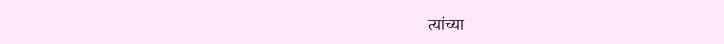त्यांच्या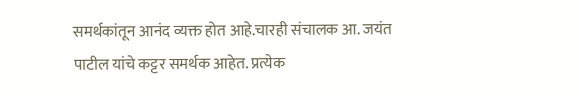समर्थकांतून आनंद व्यक्त होत आहे.चारही संचालक आ. जयंत पाटील यांचे कट्टर समर्थक आहेत. प्रत्येक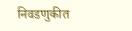निवडणुकीत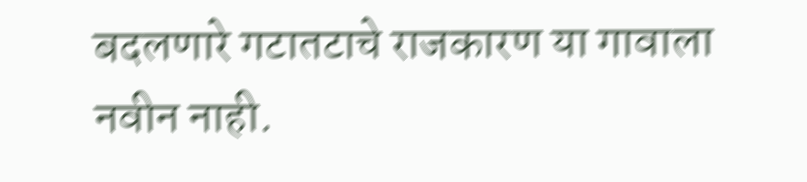बदलणारे गटातटाचे राजकारण या गावाला नवीन नाही.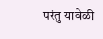परंतु यावेळी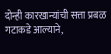दोन्ही कारखान्यांची सत्ता प्रबळ गटाकडे आल्याने,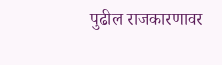पुढील राजकारणावर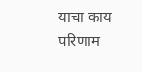याचा काय परिणाम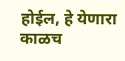होईल, हे येणारा काळच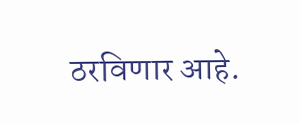ठरविणार आहे.